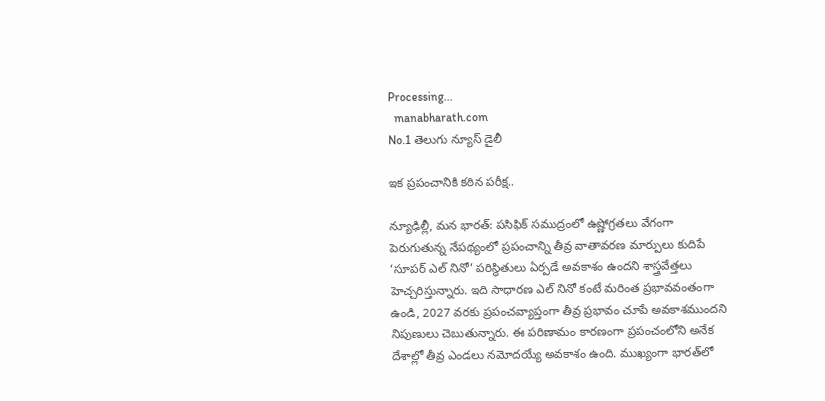Processing...
  manabharath.com
No.1 తెలుగు న్యూస్ డైలీ

ఇక ప్రపంచానికి కఠిన పరీక్ష..

న్యూఢిల్లీ, మన భారత్: పసిఫిక్ సముద్రంలో ఉష్ణోగ్రతలు వేగంగా పెరుగుతున్న నేపథ్యంలో ప్రపంచాన్ని తీవ్ర వాతావరణ మార్పులు కుదిపే ‘సూపర్ ఎల్ నినో’ పరిస్థితులు ఏర్పడే అవకాశం ఉందని శాస్త్రవేత్తలు హెచ్చరిస్తున్నారు. ఇది సాధారణ ఎల్ నినో కంటే మరింత ప్రభావవంతంగా ఉండి, 2027 వరకు ప్రపంచవ్యాప్తంగా తీవ్ర ప్రభావం చూపే అవకాశముందని నిపుణులు చెబుతున్నారు. ఈ పరిణామం కారణంగా ప్రపంచంలోని అనేక దేశాల్లో తీవ్ర ఎండలు నమోదయ్యే అవకాశం ఉంది. ముఖ్యంగా భారత్‌లో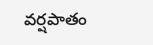వర్షపాతం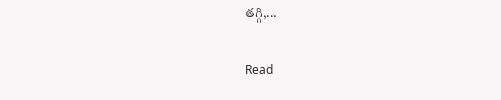తగ్గి,...

Read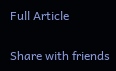Full Article

Share with friends